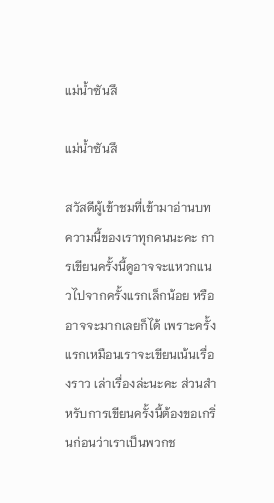แม่น้ำซันสึ

แม่น้ำซันสึ

สวัสดีผู้เข้าชมที่เข้ามาอ่านบทความนี้ของเราทุกคนนะคะ การเขียนครั้งนี้ดูอาจจะแหวกแนวไปจากครั้งแรกเล็กน้อย หรืออาจจะมากเลยก็ได้ เพราะครั้งแรกเหมือนเราจะเขียนเน้นเรื่องราว เล่าเรื่องล่ะนะคะ ส่วนสำหรับการเขียนครั้งนี้ต้องขอเกริ่นก่อนว่าเราเป็นพวกช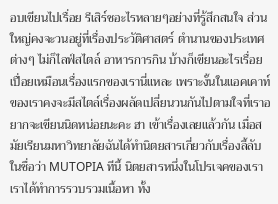อบเขียนไปเรื่อย รีเสิร์ชอะไรหลายๆอย่างที่รู้สึกสนใจ ส่วนใหญ่คงจะวนอยู่ที่เรื่องประวัติศาสตร์ ตำนานของประเทศต่างๆ ไม่ก็ไลฟ์สไตล์ อาหารการกิน บ้างก็เขียนอะไรเรื่อยเปื่อยเหมือนเรื่องแรกของเรานี่แหละ เพราะงั้นในแอคเคาท์ของเราคงจะมีสไตล์เรื่องผลัดเปลี่ยนวนกันไปตามใจที่เราอยากจะเขียนนิดหน่อยนะคะ ฮา เข้าเรื่องเลยแล้วกัน เมื่อสมัยเรียนมหาวิทยาลัยฉันได้ทำนิตยสารเกี่ยวกับเรื่องลี้ลับในชื่อว่า MUTOPIA ทีนี้ นิตยสารหนึ่งในโปรเจคของเรา เราได้ทำการรวบรวมเนื้อหา ทั้ง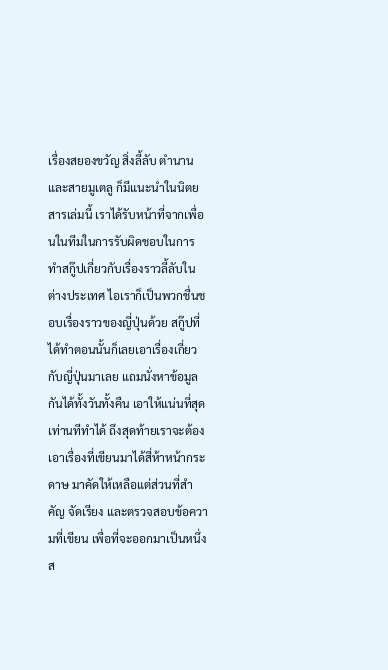เรื่องสยองขวัญ สิ่งลี้ลับ ตำนาน และสายมูเตลู ก็มีแนะนำในนิตยสารเล่มนี้ เราได้รับหน้าที่จากเพื่อนในทีมในการรับผิดชอบในการทำสกู๊ปเกี่ยวกับเรื่องราวลี้ลับในต่างประเทศ ไอเราก็เป็นพวกชื่นชอบเรื่องราวของญี่ปุ่นด้วย สกู๊ปที่ได้ทำตอนนั้นก็เลยเอาเรื่องเกี่ยวกับญี่ปุ่นมาเลย แถมนั่งหาข้อมูลกันได้ทั้งวันทั้งคืน เอาให้แน่นที่สุดเท่านทีทำได้ ถึงสุดท้ายเราจะต้องเอาเรื่องที่เขียนมาได้สี่ห้าหน้ากระดาษ มาคัดให้เหลือแต่ส่วนที่สำคัญ จัดเรียง และตรวจสอบข้อความที่เขียน เพื่อที่จะออกมาเป็นหนึ่งส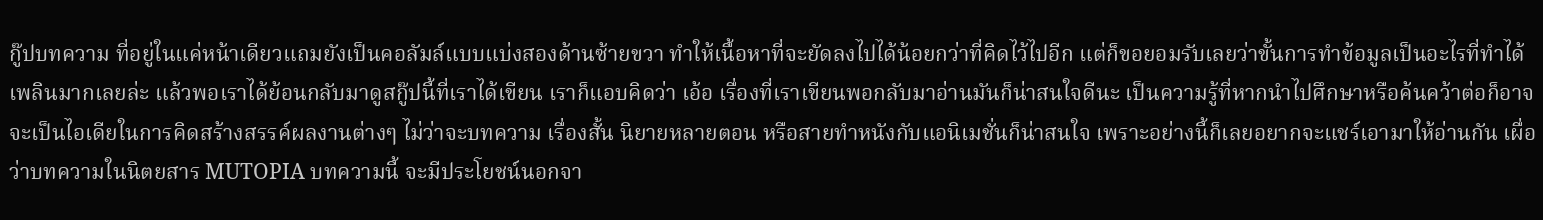กู๊ปบทความ ที่อยู่ในแค่หน้าเดียวแถมยังเป็นคอลัมล์แบบแบ่งสองด้านซ้ายขวา ทำให้เนื้อหาที่จะยัดลงไปได้น้อยกว่าที่คิดไว้ไปอีก แต่ก็ขอยอมรับเลยว่าขั้นการทำข้อมูลเป็นอะไรที่ทำได้เพลินมากเลยล่ะ แล้วพอเราได้ย้อนกลับมาดูสกู๊ปนี้ที่เราได้เขียน เราก็แอบคิดว่า เอ้อ เรื่องที่เราเขียนพอกลับมาอ่านมันก็น่าสนใจดีนะ เป็นความรู้ที่หากนำไปศึกษาหรือค้นคว้าต่อก็อาจจะเป็นไอเดียในการคิดสร้างสรรค์ผลงานต่างๆ ไม่ว่าจะบทความ เรื่องสั้น นิยายหลายตอน หรือสายทำหนังกับแอนิเมชั่นก็น่าสนใจ เพราะอย่างนี้ก็เลยอยากจะแชร์เอามาให้อ่านกัน เผื่อว่าบทความในนิตยสาร MUTOPIA บทความนี้ จะมีประโยชน์นอกจา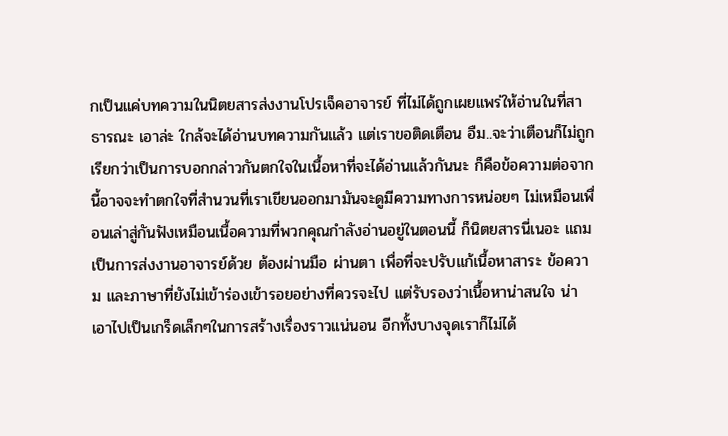กเป็นแค่บทความในนิตยสารส่งงานโปรเจ็คอาจารย์ ที่ไม่ได้ถูกเผยแพร่ให้อ่านในที่สาธารณะ เอาล่ะ ใกล้จะได้อ่านบทความกันแล้ว แต่เราขอติดเตือน อืม..จะว่าเตือนก็ไม่ถูก เรียกว่าเป็นการบอกกล่าวกันตกใจในเนื้อหาที่จะได้อ่านแล้วกันนะ ก็คือข้อความต่อจากนี้อาจจะทำตกใจที่สำนวนที่เราเขียนออกมามันจะดูมีความทางการหน่อยๆ ไม่เหมือนเพื่อนเล่าสู่กันฟังเหมือนเนื้อความที่พวกคุณกำลังอ่านอยู่ในตอนนี้ ก็นิตยสารนี่เนอะ แถมเป็นการส่งงานอาจารย์ด้วย ต้องผ่านมือ ผ่านตา เพื่อที่จะปรับแก้เนื้อหาสาระ ข้อความ และภาษาที่ยังไม่เข้าร่องเข้ารอยอย่างที่ควรจะไป แต่รับรองว่าเนื้อหาน่าสนใจ น่าเอาไปเป็นเกร็ดเล็กๆในการสร้างเรื่องราวแน่นอน อีกทั้งบางจุดเราก็ไม่ได้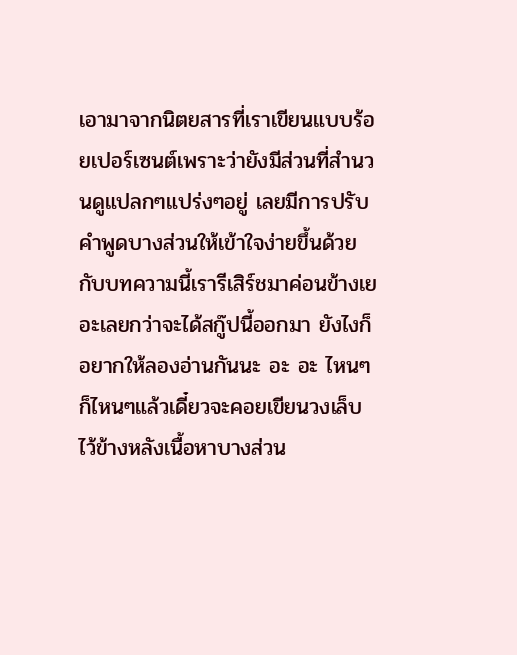เอามาจากนิตยสารที่เราเขียนแบบร้อยเปอร์เซนต์เพราะว่ายังมีส่วนที่สำนวนดูแปลกๆแปร่งๆอยู่ เลยมีการปรับคำพูดบางส่วนให้เข้าใจง่ายขึ้นด้วย กับบทความนี้เรารีเสิร์ชมาค่อนข้างเยอะเลยกว่าจะได้สกู๊ปนี้ออกมา ยังไงก็อยากให้ลองอ่านกันนะ อะ อะ ไหนๆก็ไหนๆแล้วเดี๋ยวจะคอยเขียนวงเล็บไว้ข้างหลังเนื้อหาบางส่วน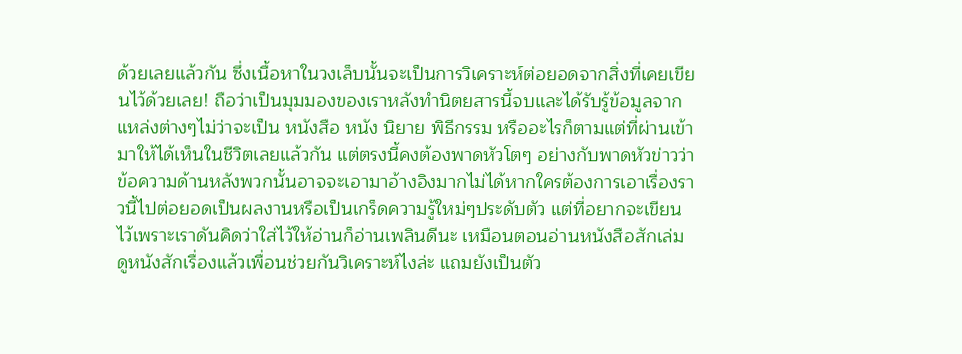ด้วยเลยแล้วกัน ซึ่งเนื้อหาในวงเล็บนั้นจะเป็นการวิเคราะห์ต่อยอดจากสิ่งที่เคยเขียนไว้ด้วยเลย! ถือว่าเป็นมุมมองของเราหลังทำนิตยสารนี้จบและได้รับรู้ข้อมูลจากแหล่งต่างๆไม่ว่าจะเป็น หนังสือ หนัง นิยาย พิธีกรรม หรืออะไรก็ตามแต่ที่ผ่านเข้ามาให้ได้เห็นในชีวิตเลยแล้วกัน แต่ตรงนี้คงต้องพาดหัวโตๆ อย่างกับพาดหัวข่าวว่า ข้อความด้านหลังพวกนั้นอาจจะเอามาอ้างอิงมากไม่ได้หากใครต้องการเอาเรื่องราวนี้ไปต่อยอดเป็นผลงานหรือเป็นเกร็ดความรู้ใหม่ๆประดับตัว แต่ที่อยากจะเขียนไว้เพราะเราดันคิดว่าใส่ไว้ให้อ่านก็อ่านเพลินดีนะ เหมือนตอนอ่านหนังสือสักเล่ม ดูหนังสักเรื่องแล้วเพื่อนช่วยกันวิเคราะห์ไงล่ะ แถมยังเป็นตัว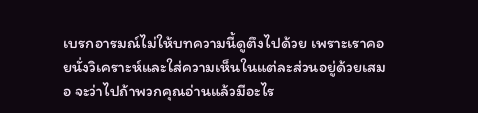เบรกอารมณ์ไม่ให้บทความนี้ดูตึงไปด้วย เพราะเราคอยนั่งวิเคราะห์และใส่ความเห็นในแต่ละส่วนอยู่ด้วยเสมอ จะว่าไปถ้าพวกคุณอ่านแล้วมีอะไร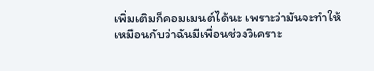เพิ่มเติมก็คอมเมนต์ได้นะ เพราะว่ามันจะทำให้เหมือนกับว่าฉันมีเพื่อนช่วงวิเคราะ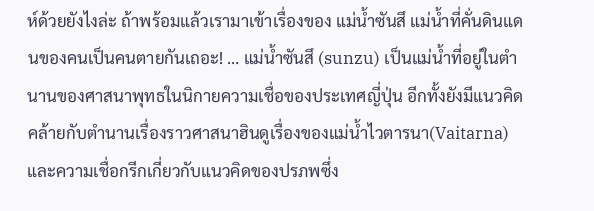ห์ด้วยยังไงล่ะ ถ้าพร้อมแล้วเรามาเข้าเรื่องของ แม่น้ำซันสึ แม่น้ำที่คั่นดินแดนของคนเป็นคนตายกันเถอะ! … แม่นํ้าซันสึ (sunzu) เป็นแม่นํ้าที่อยู่ในตํานานของศาสนาพุทธในนิกายความเชื่อของประเทศญี่ปุ่น อีกทั้งยังมีแนวคิดคล้ายกับตำนานเรื่องราวศาสนาฮินดูเรื่องของแม่น้ำไวตารนา(Vaitarna)และความเชื่อกรีกเกี่ยวกับแนวคิดของปรภพซึ่ง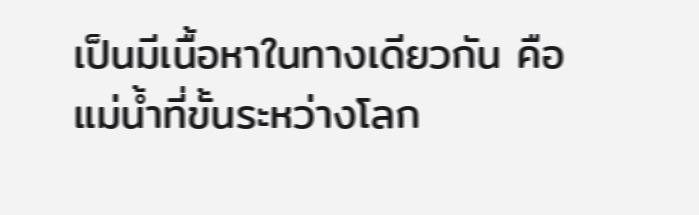เป็นมีเนื้อหาในทางเดียวกัน คือ แม่น้ำที่ขั้นระหว่างโลก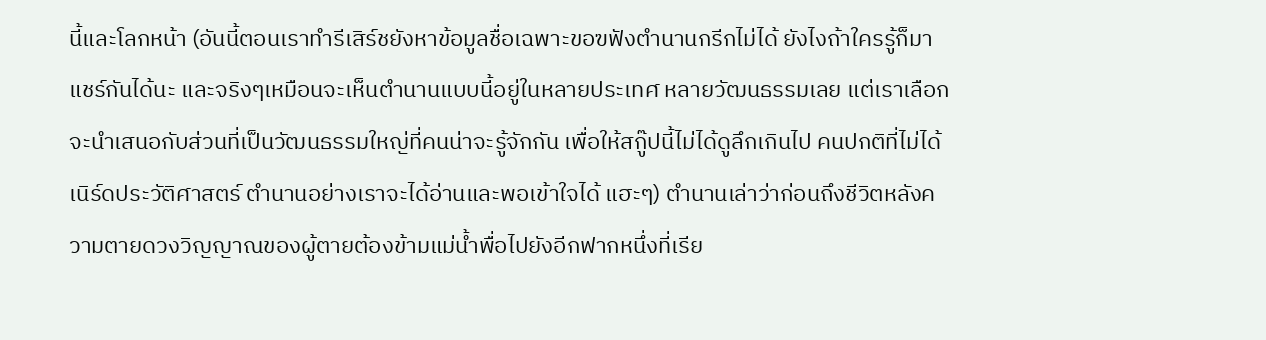นี้และโลกหน้า (อันนี้ตอนเราทำรีเสิร์ชยังหาข้อมูลชื่อเฉพาะขอฃฟังตำนานกรีกไม่ได้ ยังไงถ้าใครรู้ก็มาแชร์กันได้นะ และจริงๆเหมือนจะเห็นตำนานแบบนี้อยู่ในหลายประเทศ หลายวัฒนธรรมเลย แต่เราเลือกจะนำเสนอกับส่วนที่เป็นวัฒนธรรมใหญ่ที่คนน่าจะรู้จักกัน เพื่อให้สกู๊ปนี้ไม่ได้ดูลึกเกินไป คนปกติที่ไม่ได้เนิร์ดประวัติศาสตร์ ตำนานอย่างเราจะได้อ่านและพอเข้าใจได้ แฮะๆ) ตำนานเล่าว่าก่อนถึงชีวิตหลังความตายดวงวิญญาณของผู้ตายต้องข้ามแม่น้ำพื่อไปยังอีกฟากหนึ่งที่เรีย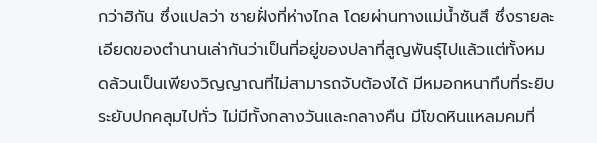กว่าฮิกัน ซึ่งแปลว่า ชายฝั่งที่ห่างไกล โดยผ่านทางแม่น้ำซันสึ ซึ่งรายละเอียดของตำนานเล่ากันว่าเป็นที่อยู่ของปลาที่สูญพันธุ์ไปแล้วแต่ทั้งหมดล้วนเป็นเพียงวิญญาณที่ไม่สามารถจับต้องได้ มีหมอกหนาทึบที่ระยิบระยับปกคลุมไปทั่ว ไม่มีทั้งกลางวันและกลางคืน มีโขดหินแหลมคมที่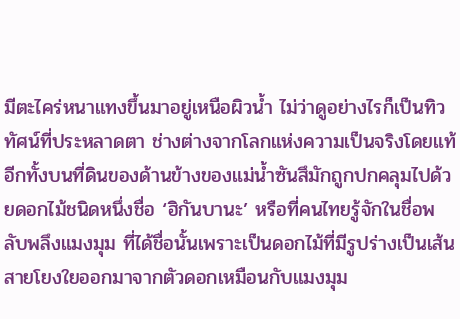มีตะไคร่หนาแทงขึ้นมาอยู่เหนือผิวน้ำ ไม่ว่าดูอย่างไรก็เป็นทิวทัศน์ที่ประหลาดตา ช่างต่างจากโลกแห่งความเป็นจริงโดยแท้ อีกทั้งบนที่ดินของด้านข้างของแม่น้ำซันสึมักถูกปกคลุมไปด้วยดอกไม้ชนิดหนึ่งชื่อ ‘ฮิกันบานะ’ หรือที่คนไทยรู้จักในชื่อพลับพลึงแมงมุม ที่ได้ชื่อนั้นเพราะเป็นดอกไม้ที่มีรูปร่างเป็นเส้นสายโยงใยออกมาจากตัวดอกเหมือนกับแมงมุม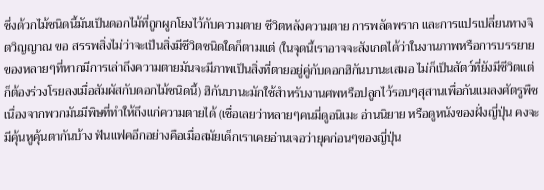ซึ่งด้วกไม้ชนิดนี้มันเป็นดอกไม้ที่ถูกผูกโยงไว้กับความตาย ชีวิตหลังความตาย การพลัดพราก และการแปรเปลี่ยนทางจิตวิญญาณ ขอ สรรพสิ่งไม่ว่าจะเป็นสิ่งมีชีวิตชนิดใดก็ตามแต่ (ในจุดนี้เราอาจจะสังเกตได้ว่าในงานภาพหรือการบรรยายของหลายๆที่หากมีการเล่าถึงความตายมันจะมีภาพเป็นสิ่งที่ตายอยู่คู่กับดอกฮิกันบานะเสมอ ไม่ก็เป็นสัตว์ที่ยังมีชีวิตแต่ก็ต้องร่วงโรยลงเมื่อสัมผัสกับดอกไม้ชนิดนี้) ฮิกันบานะมักใช้สำหรับงานศพหรือปลูกไว้รอบๆสุสานเพื่อกันแมลงศัตรูพืช เนื่องจากพวกมันมีพิษที่ทำให้ถึงแก่ความตายได้ (เชื่อเลยว่าหลายๆคนมี่ดูอนิเมะ อ่านนิยาย หรือดูหนังของฝั่งญี่ปุ่น คงจะมีคุ้นหูคุ้นตากันบ้าง ฟันแฟคอีกอย่างคือเมื่อสมัยเด็กเราเคยอ่านเจอว่ายุคก่อนๆของญี่ปุ่น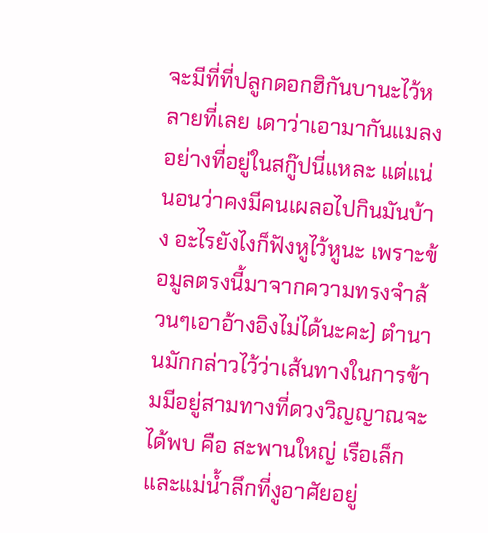จะมีที่ที่ปลูกดอกฮิกันบานะไว้หลายที่เลย เดาว่าเอามากันแมลงอย่างที่อยู่ในสกู๊ปนี่แหละ แต่แน่นอนว่าคงมีคนเผลอไปกินมันบ้าง อะไรยังไงก็ฟังหูไว้หูนะ เพราะข้อมูลตรงนี้มาจากความทรงจำล้วนๆเอาอ้างอิงไม่ได้นะคะ) ตำนานมักกล่าวไว้ว่าเส้นทางในการข้ามมีอยู่สามทางที่ดวงวิญญาณจะได้พบ คือ สะพานใหญ่ เรือเล็ก และแม่น้ำลึกที่งูอาศัยอยู่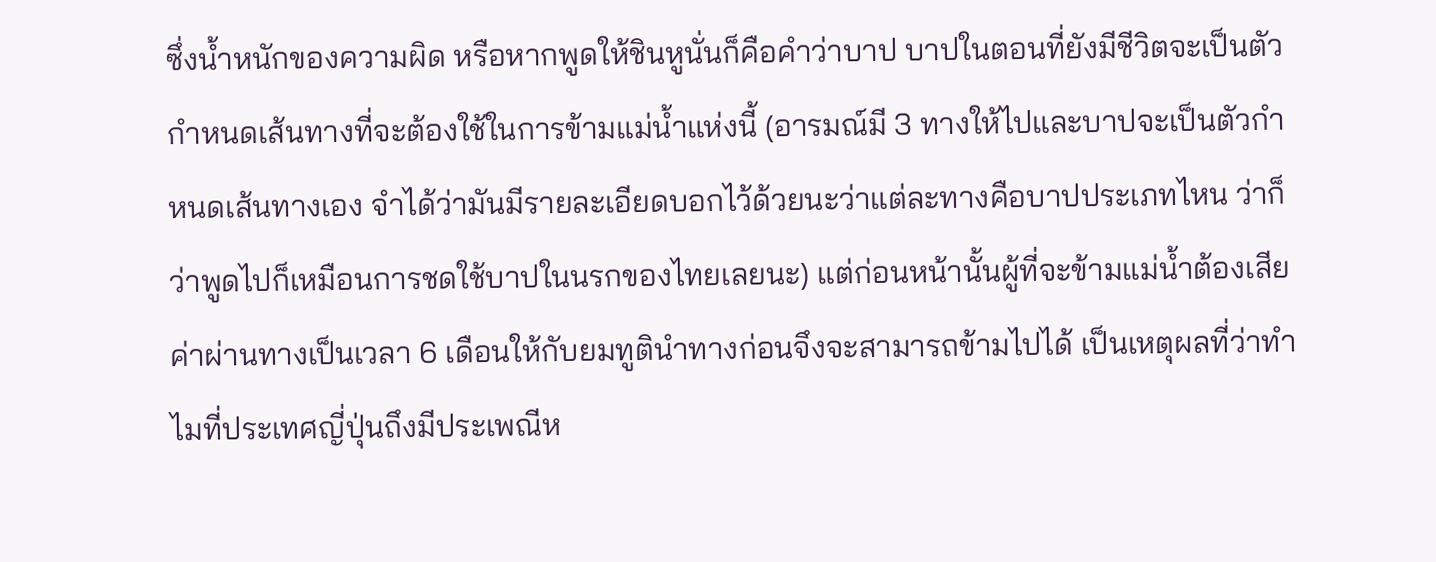ซึ่งน้ำหนักของความผิด หรือหากพูดให้ชินหูนั่นก็คือคำว่าบาป บาปในตอนที่ยังมีชีวิตจะเป็นตัวกำหนดเส้นทางที่จะต้องใช้ในการข้ามแม่น้ำแห่งนี้ (อารมณ์มี 3 ทางให้ไปและบาปจะเป็นตัวกำหนดเส้นทางเอง จำได้ว่ามันมีรายละเอียดบอกไว้ด้วยนะว่าแต่ละทางคือบาปประเภทไหน ว่าก็ว่าพูดไปก็เหมือนการชดใช้บาปในนรกของไทยเลยนะ) แต่ก่อนหน้านั้นผู้ที่จะข้ามแม่น้ำต้องเสียค่าผ่านทางเป็นเวลา 6 เดือนให้กับยมทูตินำทางก่อนจึงจะสามารถข้ามไปได้ เป็นเหตุผลที่ว่าทำไมที่ประเทศญี่ปุ่นถึงมีประเพณีห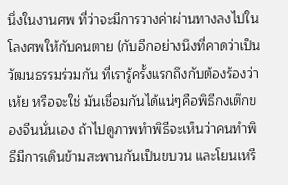นึ่งในงานศพ ที่ว่าจะมีการวางค่าผ่านทางลงไปในโลงศพให้กับคนตาย (กับอีกอย่างนึงที่คาดว่าเป็นวัฒนธรรมร่วมกัน ที่เรารู้ครั้งแรกถึงกับต้องร้องว่า เห้ย หรือจะใช่ มันเชื่อมกันได้แน่ๆคือพิธีกงเต๊กของจีนนั่นเอง ถ้าไปดูภาพทำพิธีจะเห็นว่าคนทำพิธีมีการเดินข้ามสะพานกันเป็นขบวน และโยนเหรี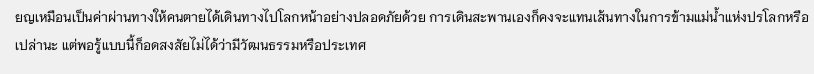ยญเหมือนเป็นค่าผ่านทางให้คนตายได้เดินทางไปโลกหน้าอย่างปลอดภัยด้วย การเดินสะพานเองก็คงจะแทนเส้นทางในการข้ามแม่น้ำแห่งปรโลกหรือเปล่านะ แต่พอรู้แบบนี้ก็อดสงสัยไม่ได้ว่ามีวัฒนธรรมหรือประเทศ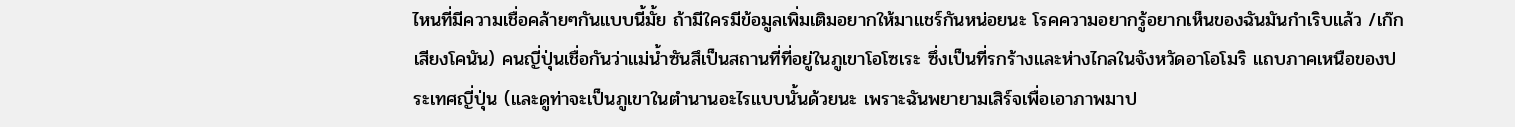ไหนที่มีความเชื่อคล้ายๆกันแบบนี้มั้ย ถ้ามีใครมีข้อมูลเพิ่มเติมอยากให้มาแชร์กันหน่อยนะ โรคความอยากรู้อยากเห็นของฉันมันกำเริบแล้ว /เก๊กเสียงโคนัน) คนญี่ปุ่นเชื่อกันว่าแม่น้ำซันสึเป็นสถานที่ที่อยู่ในภูเขาโอโซเระ ซึ่งเป็นที่รกร้างและห่างไกลในจังหวัดอาโอโมริ แถบภาคเหนือของประเทศญี่ปุ่น (และดูท่าจะเป็นภูเขาในตำนานอะไรแบบนั้นด้วยนะ เพราะฉันพยายามเสิร์จเพื่อเอาภาพมาป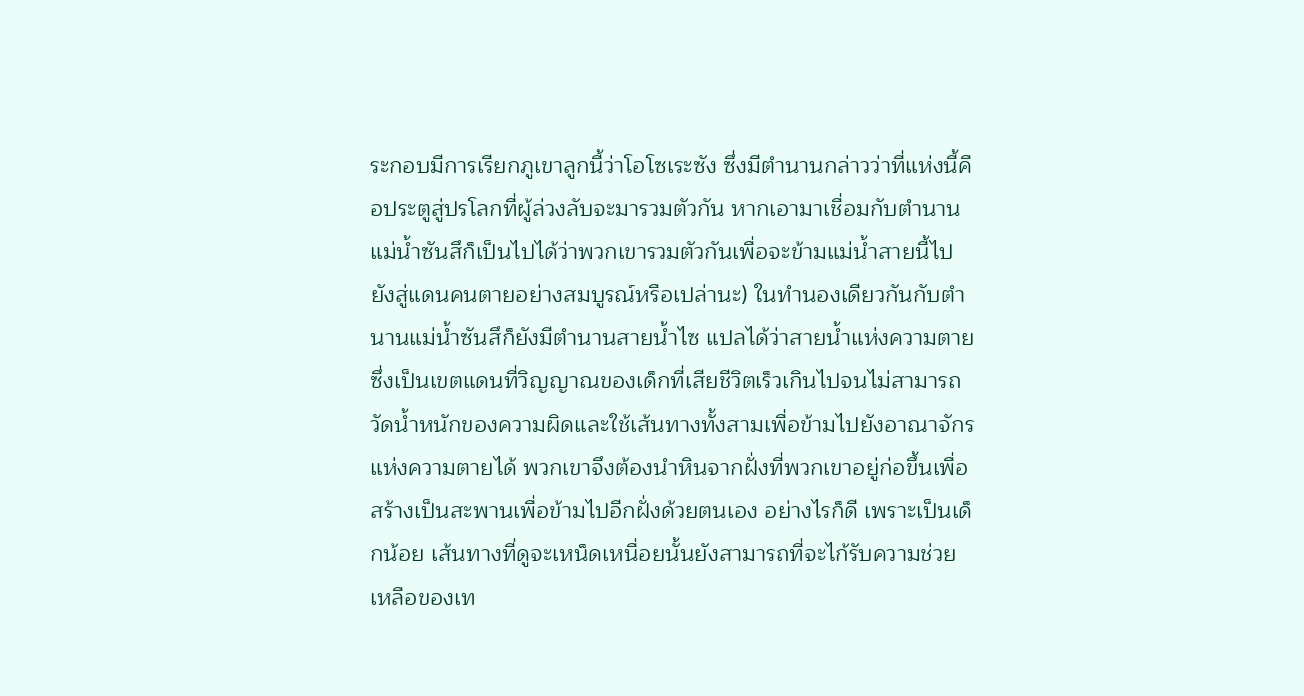ระกอบมีการเรียกภูเขาลูกนี้ว่าโอโซเระซัง ซึ่งมีตำนานกล่าวว่าที่แห่งนี้คือประตูสู่ปรโลกที่ผู้ล่วงลับจะมารวมตัวกัน หากเอามาเชื่อมกับตำนานแม่น้ำซันสึก็เป็นไปได้ว่าพวกเขารวมตัวกันเพื่อจะข้ามแม่น้ำสายนี้ไปยังสู่แดนคนตายอย่างสมบูรณ์หรือเปล่านะ) ในทำนองเดียวกันกับตำนานแม่น้ำซันสึก็ยังมีตำนานสายน้ำไซ แปลได้ว่าสายน้ำแห่งความตาย ซึ่งเป็นเขตแดนที่วิญญาณของเด็กที่เสียชีวิตเร็วเกินไปจนไม่สามารถวัดน้ำหนักของความผิดและใช้เส้นทางทั้งสามเพื่อข้ามไปยังอาณาจักรแห่งความตายได้ พวกเขาจึงต้องนำหินจากฝั่งที่พวกเขาอยู่ก่อขึ้นเพื่อสร้างเป็นสะพานเพื่อข้ามไปอีกฝั่งด้วยตนเอง อย่างไรก็ดี เพราะเป็นเด็กน้อย เส้นทางที่ดูจะเหน็ดเหนื่อยนั้นยังสามารถที่จะไก้รับความช่วยเหลือของเท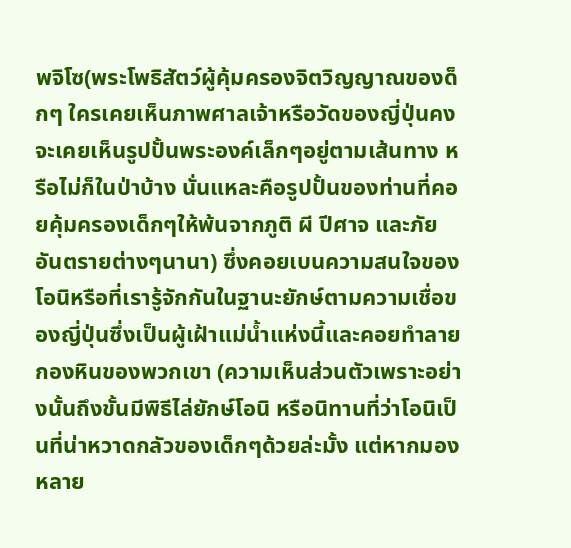พจิโซ(พระโพธิสัตว์ผู้คุ้มครองจิตวิญญาณของด็กๆ ใครเคยเห็นภาพศาลเจ้าหรือวัดของญี่ปุ่นคงจะเคยเห็นรูปปั้นพระองค์เล็กๆอยู่ตามเส้นทาง หรือไม่ก็ในป่าบ้าง นั่นแหละคือรูปปั้นของท่านที่คอยคุ้มครองเด็กๆให้พ้นจากภูติ ผี ปีศาจ และภัยอันตรายต่างๆนานา) ซึ่งคอยเบนความสนใจของโอนิหรือที่เรารู้จักกันในฐานะยักษ์ตามความเชื่อของญี่ปุ่นซึ่งเป็นผู้เฝ้าแม่น้ำแห่งนี้และคอยทำลายกองหินของพวกเขา (ความเห็นส่วนตัวเพราะอย่างนั้นถึงขั้นมีพิธีไล่ยักษ์โอนิ หรือนิทานที่ว่าโอนิเป็นที่น่าหวาดกลัวของเด็กๆด้วยล่ะมั้ง แต่หากมองหลาย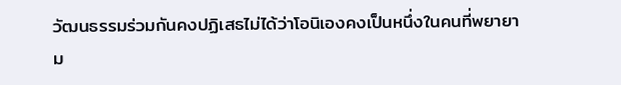วัฒนธรรมร่วมกันคงปฏิเสธไม่ได้ว่าโอนิเองคงเป็นหนึ่งในคนที่พยายาม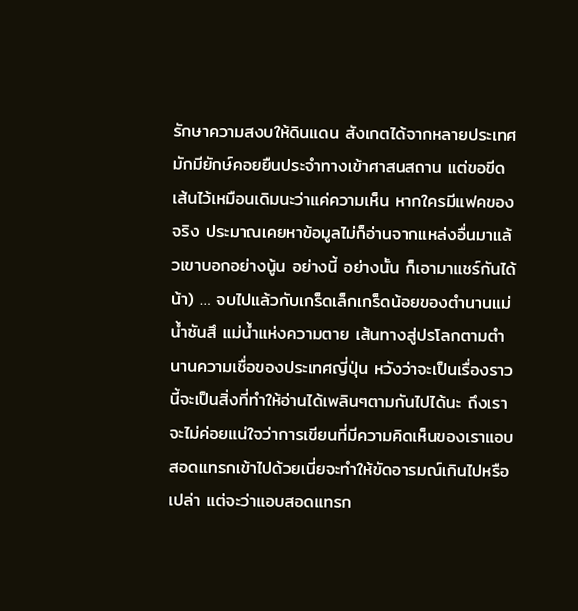รักษาความสงบให้ดินแดน สังเกตได้จากหลายประเทศมักมียักษ์คอยยืนประจำทางเข้าศาสนสถาน แต่ขอขีดเส้นไว้เหมือนเดิมนะว่าแค่ความเห็น หากใครมีแฟคของจริง ประมาณเคยหาข้อมูลไม่ก็อ่านจากแหล่งอื่นมาแล้วเขาบอกอย่างนู้น อย่างนี้ อย่างนั้น ก็เอามาแชร์กันได้น้า) … จบไปแล้วกับเกร็ดเล็กเกร็ดน้อยของตำนานแม่น้ำซันสึ แม่น้ำแห่งความตาย เส้นทางสู่ปรโลกตามตำนานความเชื่อของประเทศญี่ปุ่น หวังว่าจะเป็นเรื่องราวนี้จะเป็นสิ่งที่ทำให้อ่านได้เพลินๆตามกันไปได้นะ ถึงเราจะไม่ค่อยแน่ใจว่าการเขียนที่มีความคิดเห็นของเราแอบสอดแทรกเข้าไปด้วยเนี่ยจะทำให้ขัดอารมณ์เกินไปหรือเปล่า แต่จะว่าแอบสอดแทรก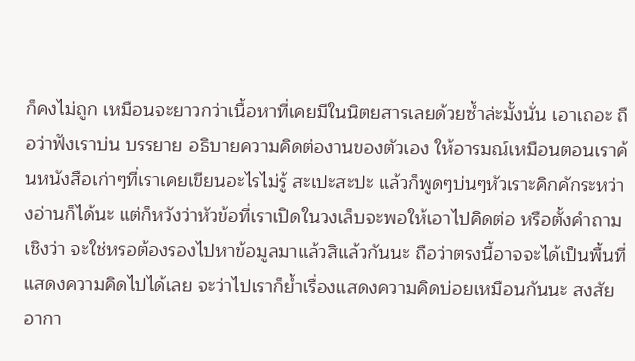ก็คงไม่ถูก เหมือนจะยาวกว่าเนื้อหาที่เคยมีในนิตยสารเลยด้วยซ้ำล่ะมั้งนั่น เอาเถอะ ถือว่าฟังเราบ่น บรรยาย อธิบายความคิดต่องานของตัวเอง ให้อารมณ์เหมือนตอนเราค้นหนังสือเก่าๆที่เราเคยเขียนอะไรไม่รู้ สะเปะสะปะ แล้วก็พูดๆบ่นๆหัวเราะคิกคักระหว่างอ่านก็ได้นะ แต่ก็หวังว่าหัวข้อที่เราเปิดในวงเล็บจะพอให้เอาไปคิดต่อ หรือตั้งคำถามเชิงว่า จะใช่หรอต้องรองไปหาข้อมูลมาแล้วสิแล้วกันนะ ถือว่าตรงนี้อาจจะได้เป็นพื้นที่แสดงความคิดไปได้เลย จะว่าไปเราก็ย้ำเรื่องแสดงความคิดบ่อยเหมือนกันนะ สงสัยอากา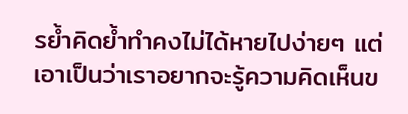รย้ำคิดย้ำทำคงไม่ได้หายไปง่ายๆ แต่เอาเป็นว่าเราอยากจะรู้ความคิดเห็นข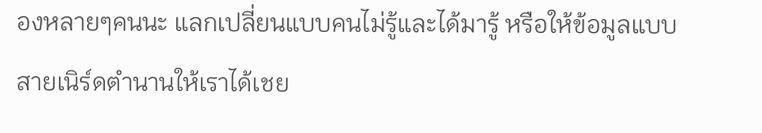องหลายๆคนนะ แลกเปลี่ยนแบบคนไม่รู้และได้มารู้ หรือให้ข้อมูลแบบสายเนิร์ดตำนานให้เราได้เชย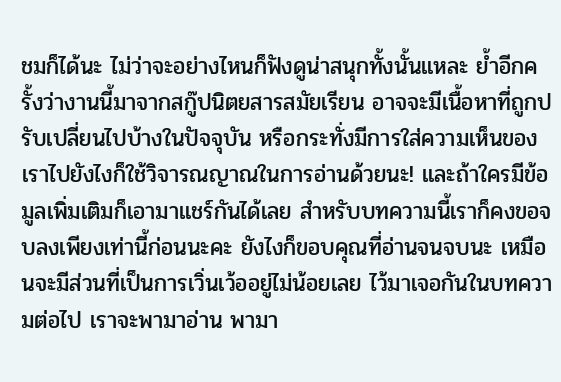ชมก็ได้นะ ไม่ว่าจะอย่างไหนก็ฟังดูน่าสนุกทั้งนั้นแหละ ย้ำอีกครั้งว่างานนี้มาจากสกู๊ปนิตยสารสมัยเรียน อาจจะมีเนื้อหาที่ถูกปรับเปลี่ยนไปบ้างในปัจจุบัน หรือกระทั่งมีการใส่ความเห็นของเราไปยังไงก็ใช้วิจารณญาณในการอ่านด้วยนะ! และถ้าใครมีข้อมูลเพิ่มเติมก็เอามาแชร์กันได้เลย สำหรับบทความนี้เราก็คงขอจบลงเพียงเท่านี้ก่อนนะคะ ยังไงก็ขอบคุณที่อ่านจนจบนะ เหมือนจะมีส่วนที่เป็นการเวิ่นเว้ออยู่ไม่น้อยเลย ไว้มาเจอกันในบทความต่อไป เราจะพามาอ่าน พามา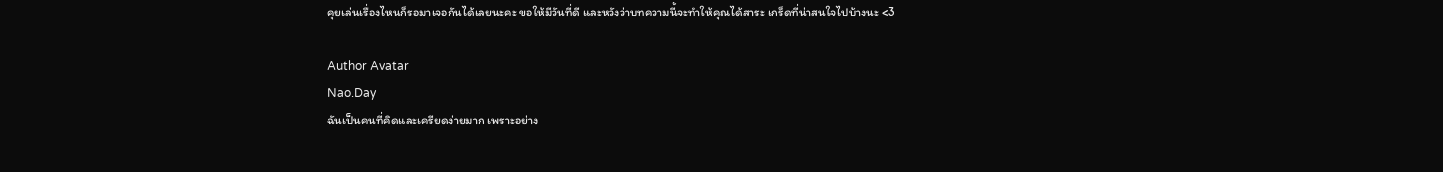คุยเล่นเรื่องไหนก็รอมาเจอกันได้เลยนะคะ ขอให้มีวันที่ดี และหวังว่าบทความนี้จะทำให้คุณได้สาระ เกร็ดที่น่าสนใจไปบ้างนะ <3

Author Avatar
Nao.Day
ฉันเป็นคนที่คิดและเครียดง่ายมาก เพราะอย่าง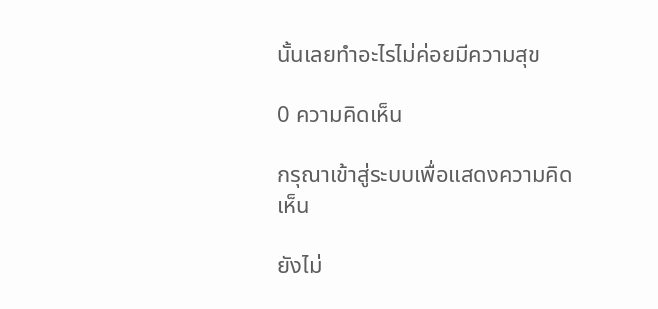นั้นเลยทำอะไรไม่ค่อยมีความสุข

0 ความคิดเห็น

กรุณาเข้าสู่ระบบเพื่อแสดงความคิดเห็น

ยังไม่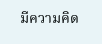มีความคิด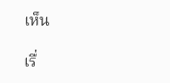เห็น

เรื่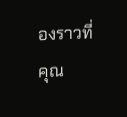องราวที่คุณ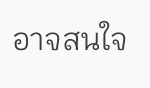อาจสนใจ